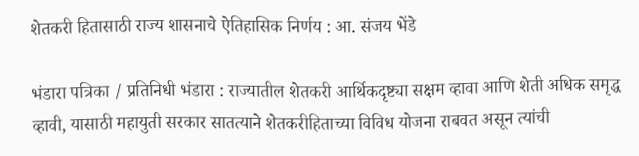शेतकरी हितासाठी राज्य शासनाचे ऐतिहासिक निर्णय : आ. संजय भेंडे

भंडारा पत्रिका / प्रतिनिधी भंडारा : राज्यातील शेतकरी आर्थिकदृष्ट्या सक्षम व्हावा आणि शेती अधिक समृद्ध व्हावी, यासाठी महायुती सरकार सातत्याने शेतकरीहिताच्या विविध योजना राबवत असून त्यांची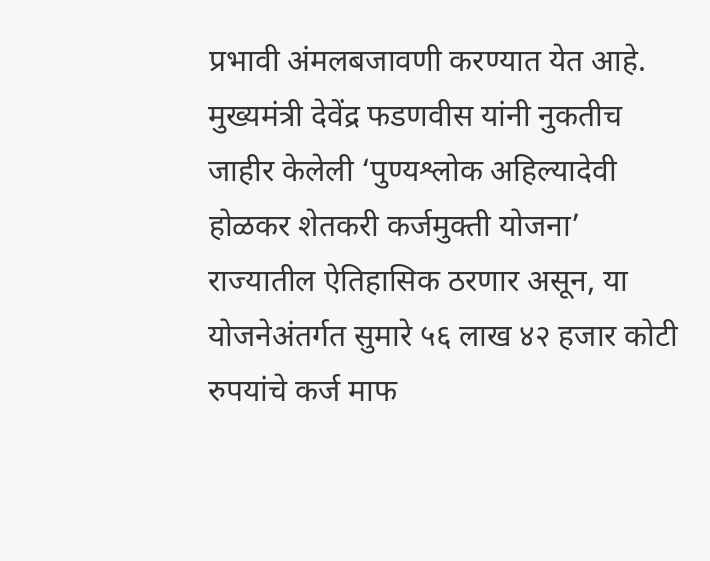प्रभावी अंमलबजावणी करण्यात येत आहे. मुख्यमंत्री देवेंद्र फडणवीस यांनी नुकतीच जाहीर केलेली ‘पुण्यश्लोक अहिल्यादेवी होळकर शेतकरी कर्जमुक्ती योजना’ राज्यातील ऐतिहासिक ठरणार असून, या योजनेअंतर्गत सुमारे ५६ लाख ४२ हजार कोटी रुपयांचे कर्ज माफ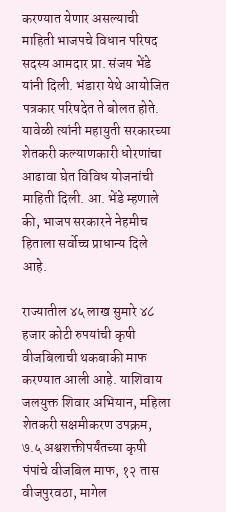करण्यात येणार असल्याची माहिती भाजपचे विधान परिषद सदस्य आमदार प्रा. संजय भेंडे यांनी दिली. भंडारा येथे आयोजित पत्रकार परिषदेत ते बोलत होते. यावेळी त्यांनी महायुती सरकारच्या शेतकरी कल्याणकारी धोरणांचा आढावा घेत विविध योजनांची माहिती दिली. आ. भेंडे म्हणाले की, भाजप सरकारने नेहमीच हिताला सर्वोच्च प्राधान्य दिले आहे.

राज्यातील ४५ लाख सुमारे ४८ हजार कोटी रुपयांची कृषी वीजबिलाची थकबाकी माफ करण्यात आली आहे. याशिवाय जलयुक्त शिवार अभियान, महिला शेतकरी सक्षमीकरण उपक्रम, ७.५ अश्वशक्तीपर्यंतच्या कृषी पंपांचे वीजबिल माफ, १२ तास वीजपुरवठा, मागेल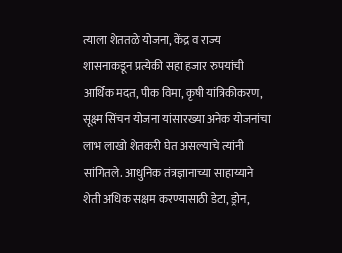त्याला शेततळे योजना, केंद्र व राज्य शासनाकडून प्रत्येकी सहा हजार रुपयांची आर्थिक मदत, पीक विमा, कृषी यांत्रिकीकरण, सूक्ष्म सिंचन योजना यांसारख्या अनेक योजनांचा लाभ लाखो शेतकरी घेत असल्याचे त्यांनी सांगितले. आधुनिक तंत्रज्ञानाच्या साहाय्याने शेती अधिक सक्षम करण्यासाठी डेटा, ड्रोन,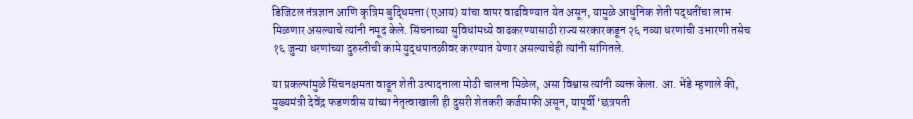डिजिटल तंत्रज्ञान आणि कृत्रिम बुद्धिमत्ता (एआय) यांचा वापर वाढविण्यात येत असून, यामुळे आधुनिक शेती पद्धतींचा लाभ मिळणार असल्याचे त्यांनी नमूद केले. सिंचनाच्या सुविधांमध्ये वाढकरण्यासाठी राज्य सरकारकडून २६ नव्या धरणांची उभारणी तसेच १६ जुन्या धरणांच्या दुरुस्तीची कामे युद्धपातळीवर करण्यात येणार असल्याचेही त्यांनी सांगितले.

या प्रकल्पांमुळे सिंचनक्षमता वाढून शेती उत्पादनाला मोठी चालना मिळेल, असा विश्वास त्यांनी व्यक्त केला. आ. भेंडे म्हणाले की, मुख्यमंत्री देवेंद्र फडणवीस यांच्या नेतृत्वाखाली ही दुसरी शेतकरी कर्जमाफी असून, यापूर्वी ‘छत्रपती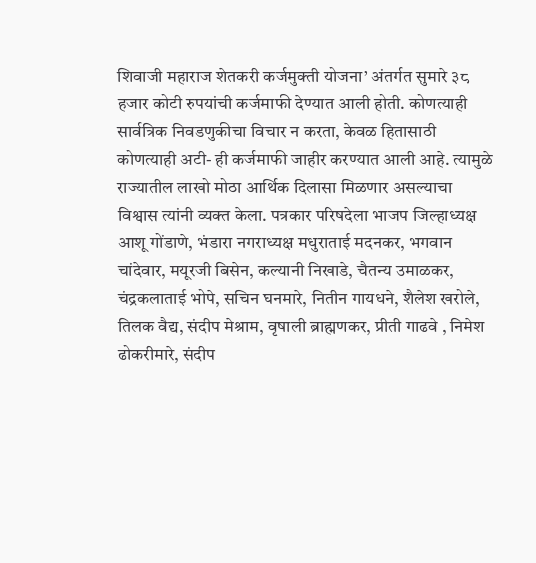शिवाजी महाराज शेतकरी कर्जमुक्ती योजना’ अंतर्गत सुमारे ३८ हजार कोटी रुपयांची कर्जमाफी देण्यात आली होती. कोणत्याही सार्वत्रिक निवडणुकीचा विचार न करता, केवळ हितासाठी कोणत्याही अटी- ही कर्जमाफी जाहीर करण्यात आली आहे. त्यामुळे राज्यातील लाखो मोठा आर्थिक दिलासा मिळणार असल्याचा विश्वास त्यांनी व्यक्त केला. पत्रकार परिषदेला भाजप जिल्हाध्यक्ष आशू गोंडाणे, भंडारा नगराध्यक्ष मधुराताई मदनकर, भगवान चांदेवार, मयूरजी बिसेन, कल्यानी निखाडे, चैतन्य उमाळकर, चंद्रकलाताई भोपे, सचिन घनमारे, नितीन गायधने, शैलेश खरोले, तिलक वैद्य, संदीप मेश्राम, वृषाली ब्राह्मणकर, प्रीती गाढवे , निमेश ढोकरीमारे, संदीप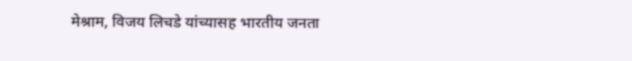मेश्राम, विजय लिचडे यांच्यासह भारतीय जनता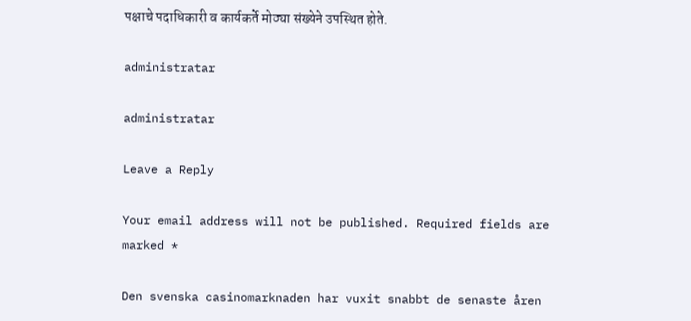पक्षाचे पदाधिकारी व कार्यकर्ते मोठ्या संख्येने उपस्थित होते.

administratar

administratar

Leave a Reply

Your email address will not be published. Required fields are marked *

Den svenska casinomarknaden har vuxit snabbt de senaste åren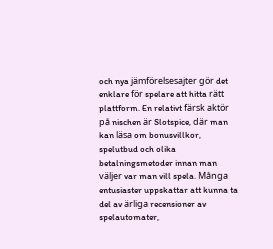och nya jämförelsesajter gör det enklare för spelare att hitta rätt plattform. En relativt färsk aktör på nischen är Slotspice, där man kan läsa om bonusvillkor, spelutbud och olika betalningsmetoder innan man väljer var man vill spela. Många entusiaster uppskattar att kunna ta del av ärliga recensioner av spelautomater,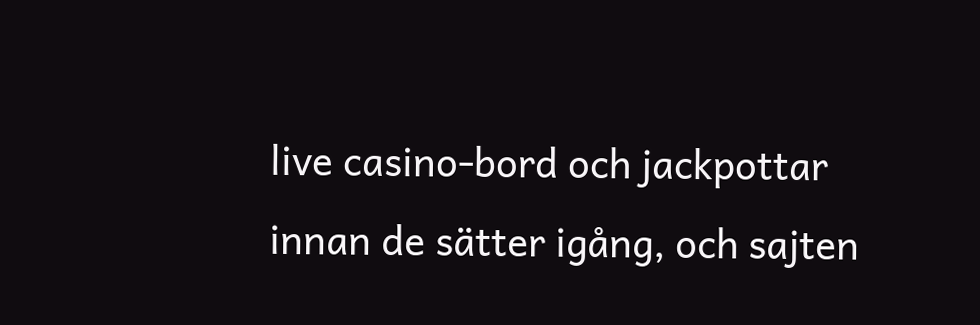live casino-bord och jackpottar innan de sätter igång, och sajten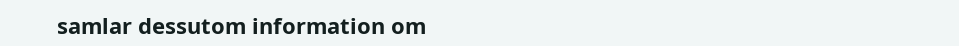samlar dessutom information om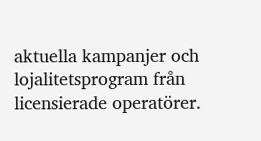aktuella kampanjer och lojalitetsprogram från licensierade operatörer.